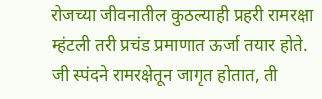रोजच्या जीवनातील कुठल्याही प्रहरी रामरक्षा म्हंटली तरी प्रचंड प्रमाणात ऊर्जा तयार होते. जी स्पंदने रामरक्षेतून जागृत होतात, ती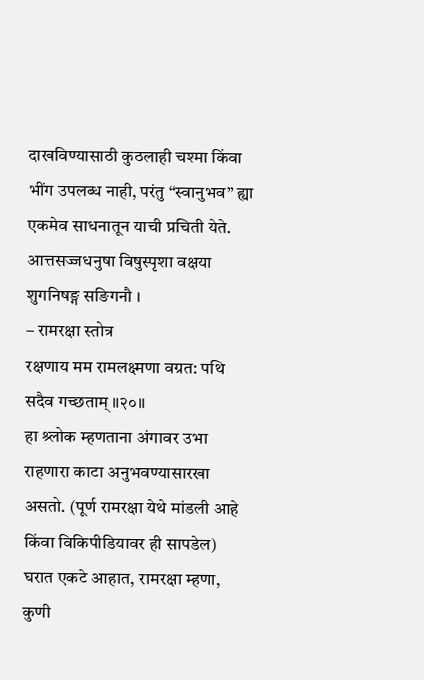दाखविण्यासाठी कुठलाही चश्मा किंवा भींग उपलब्ध नाही, परंतु “स्वानुभव” ह्या एकमेव साधनातून याची प्रचिती येते.
आत्तसज्जधनुषा विषुस्पृशा वक्षया शुगनिषङ्ग सङिगनौ ।
– रामरक्षा स्तोत्र
रक्षणाय मम रामलक्ष्मणा वग्रत: पथि सदैव गच्छताम् ॥२०॥
हा श्र्लोक म्हणताना अंगावर उभा राहणारा काटा अनुभवण्यासारखा असतो. (पूर्ण रामरक्षा येथे मांडली आहे किंवा विकिपीडियावर ही सापडेल)
घरात एकटे आहात, रामरक्षा म्हणा,
कुणी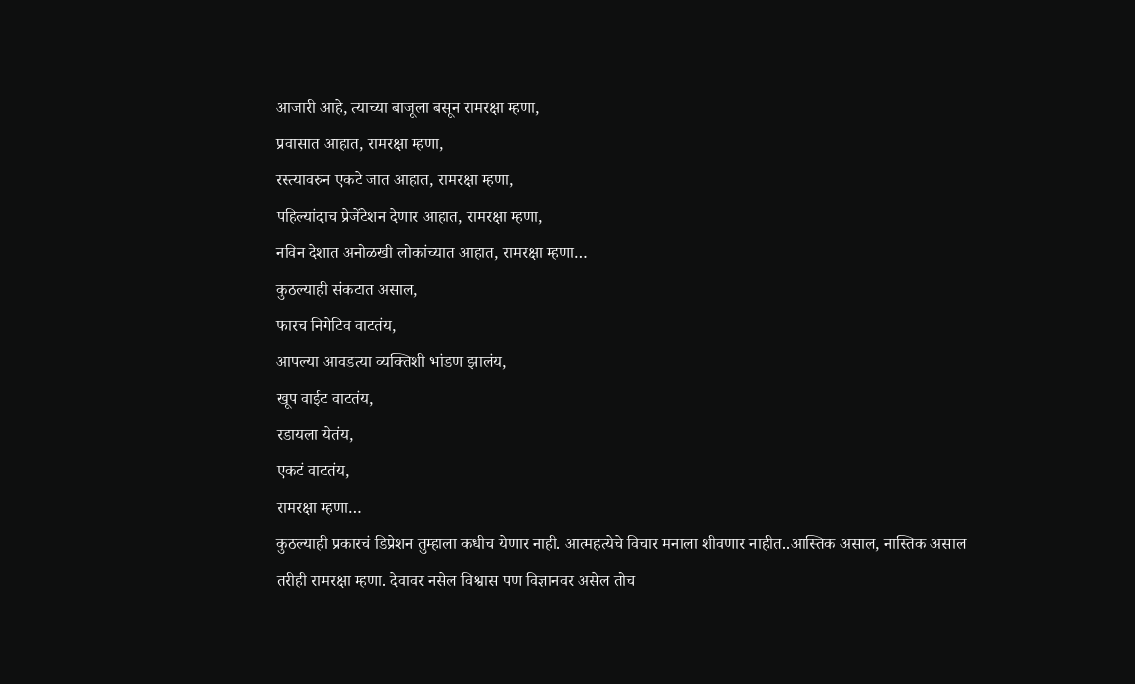आजारी आहे, त्याच्या बाजूला बसून रामरक्षा म्हणा,
प्रवासात आहात, रामरक्षा म्हणा,
रस्त्यावरुन एकटे जात आहात, रामरक्षा म्हणा,
पहिल्यांदाच प्रेजेंटेशन देणार आहात, रामरक्षा म्हणा,
नविन देशात अनोळखी लोकांच्यात आहात, रामरक्षा म्हणा…
कुठल्याही संकटात असाल,
फारच निगेटिव वाटतंय,
आपल्या आवडत्या व्यक्तिशी भांडण झालंय,
खूप वाईट वाटतंय,
रडायला येतंय,
एकटं वाटतंय,
रामरक्षा म्हणा…
कुठल्याही प्रकारचं डिप्रेशन तुम्हाला कधीच येणार नाही. आत्महत्येचे विचार मनाला शीवणार नाहीत..आस्तिक असाल, नास्तिक असाल तरीही रामरक्षा म्हणा. देवावर नसेल विश्वास पण विज्ञानवर असेल तोच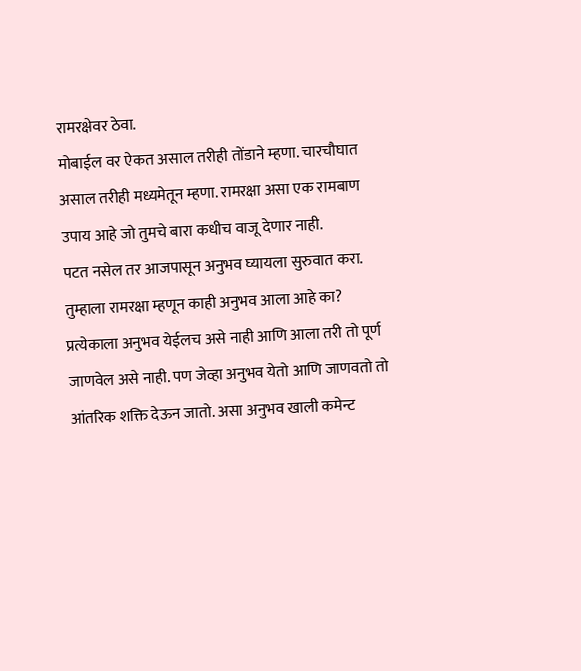रामरक्षेवर ठेवा.
मोबाईल वर ऐकत असाल तरीही तोंडाने म्हणा. चारचौघात असाल तरीही मध्यमेतून म्हणा. रामरक्षा असा एक रामबाण उपाय आहे जो तुमचे बारा कधीच वाजू देणार नाही.
पटत नसेल तर आजपासून अनुभव घ्यायला सुरुवात करा.
तुम्हाला रामरक्षा म्हणून काही अनुभव आला आहे का?
प्रत्येकाला अनुभव येईलच असे नाही आणि आला तरी तो पूर्ण जाणवेल असे नाही. पण जेव्हा अनुभव येतो आणि जाणवतो तो आंतरिक शक्ति देऊन जातो. असा अनुभव खाली कमेन्ट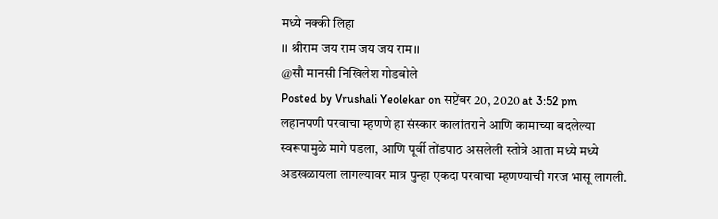मध्ये नक्की लिहा
।। श्रीराम जय राम जय जय राम।।
@सौ मानसी निखिलेश गोडबोले
Posted by Vrushali Yeolekar on सप्टेंबर 20, 2020 at 3:52 pm
लहानपणी परवाचा म्हणणे हा संस्कार कालांतराने आणि कामाच्या बदलेल्या स्वरूपामुळे मागे पडला, आणि पूर्वी तोंडपाठ असलेली स्तोत्रे आता मध्ये मध्ये अडखळायला लागल्यावर मात्र पुन्हा एकदा परवाचा म्हणण्याची गरज भासू लागली.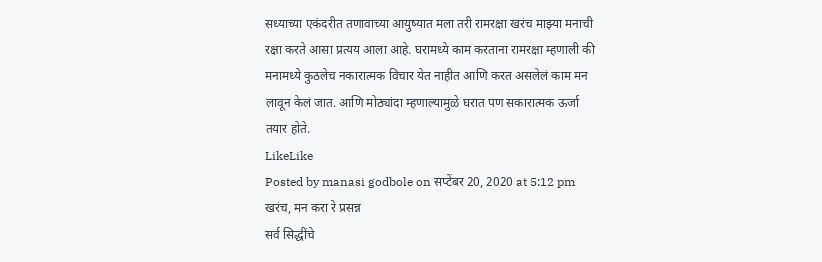सध्याच्या एकंदरीत तणावाच्या आयुष्यात मला तरी रामरक्षा खरंच माझ्या मनाची रक्षा करते आसा प्रत्यय आला आहे. घरामध्ये काम करताना रामरक्षा म्हणाली की मनामध्ये कुठलेच नकारात्मक विचार येत नाहीत आणि करत असलेलं काम मन लावून केलं जात. आणि मोठ्यांदा म्हणाल्यामुळे घरात पण सकारात्मक ऊर्जा तयार होते.
LikeLike
Posted by manasi godbole on सप्टेंबर 20, 2020 at 5:12 pm
खरंच, मन करा रे प्रसन्न
सर्व सिद्धींचे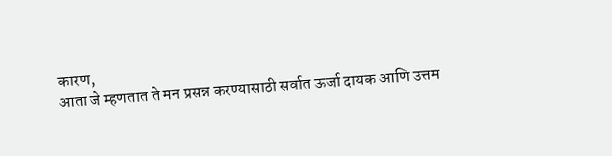कारण,
आता जे म्हणतात ते मन प्रसन्न करण्यासाठी सर्वात ऊर्जा दायक आणि उत्तम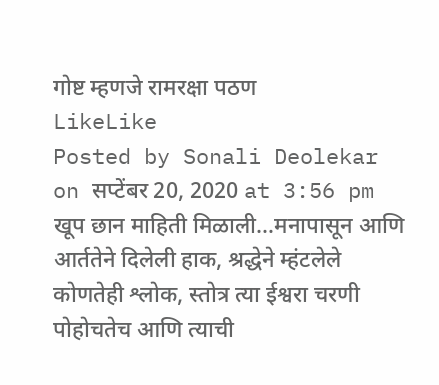गोष्ट म्हणजे रामरक्षा पठण
LikeLike
Posted by Sonali Deolekar on सप्टेंबर 20, 2020 at 3:56 pm
खूप छान माहिती मिळाली…मनापासून आणि आर्ततेने दिलेली हाक, श्रद्धेने म्हंटलेले कोणतेही श्लोक, स्तोत्र त्या ईश्वरा चरणी पोहोचतेच आणि त्याची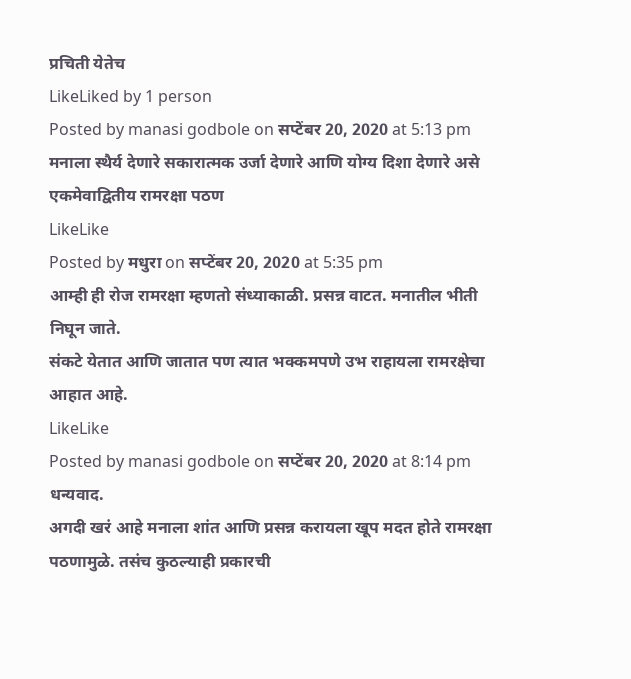प्रचिती येतेच
LikeLiked by 1 person
Posted by manasi godbole on सप्टेंबर 20, 2020 at 5:13 pm
मनाला स्थैर्य देणारे सकारात्मक उर्जा देणारे आणि योग्य दिशा देणारे असे एकमेवाद्वितीय रामरक्षा पठण
LikeLike
Posted by मधुरा on सप्टेंबर 20, 2020 at 5:35 pm
आम्ही ही रोज रामरक्षा म्हणतो संध्याकाळी. प्रसन्न वाटत. मनातील भीती निघून जाते.
संकटे येतात आणि जातात पण त्यात भक्कमपणे उभ राहायला रामरक्षेचा आहात आहे.
LikeLike
Posted by manasi godbole on सप्टेंबर 20, 2020 at 8:14 pm
धन्यवाद.
अगदी खरं आहे मनाला शांत आणि प्रसन्न करायला खूप मदत होते रामरक्षा पठणामुळे. तसंच कुठल्याही प्रकारची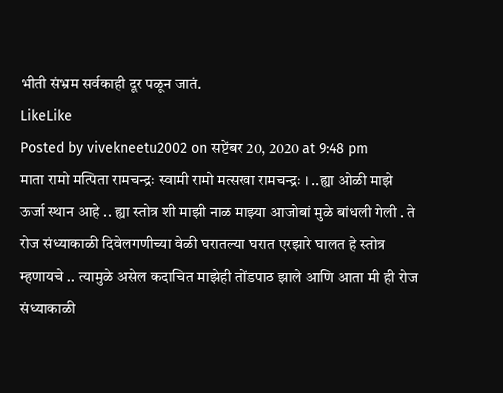भीती संभ्रम सर्वकाही दूर पळून जातं.
LikeLike
Posted by vivekneetu2002 on सप्टेंबर 20, 2020 at 9:48 pm
माता रामो मत्पिता रामचन्द्रः स्वामी रामो मत्सखा रामचन्द्रः । ..ह्या ओळी माझे ऊर्जा स्थान आहे .. ह्या स्तोत्र शी माझी नाळ माझ्या आजोबां मुळे बांधली गेली . ते रोज संध्याकाळी दिवेलगणीच्या वेळी घरातल्या घरात एरझारे घालत हे स्तोत्र म्हणायचे .. त्यामुळे असेल कदाचित माझेही तोंडपाठ झाले आणि आता मी ही रोज संध्याकाळी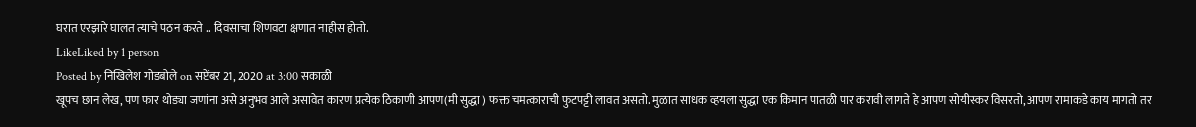घरात एरझारे घालत त्याचे पठन करते .. दिवसाचा शिणवटा क्षणात नाहीस होतो.
LikeLiked by 1 person
Posted by निखिलेश गोडबोले on सप्टेंबर 21, 2020 at 3:00 सकाळी
खूपच छान लेख, पण फार थोड्या जणांना असे अनुभव आले असावेत कारण प्रत्येक ठिकाणी आपण(मी सुद्धा ) फक्त चमत्काराची फुटपट्टी लावत असतो. मुळात साधक व्हयला सुद्धा एक किमान पातळी पार करावी लागते हे आपण सोयीस्कर विसरतो, आपण रामाकडे काय मागतो तर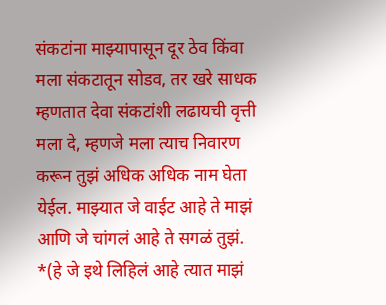संकटांना माझ्यापासून दूर ठेव किंवा मला संकटातून सोडव, तर खरे साधक म्हणतात देवा संकटांशी लढायची वृत्ती मला दे, म्हणजे मला त्याच निवारण करून तुझं अधिक अधिक नाम घेता येईल. माझ्यात जे वाईट आहे ते माझं आणि जे चांगलं आहे ते सगळं तुझं. *(हे जे इथे लिहिलं आहे त्यात माझं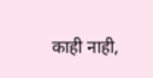काही नाही,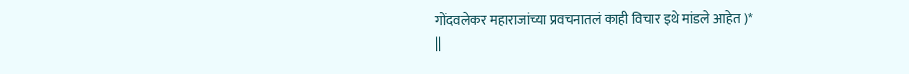गोंदवलेकर महाराजांच्या प्रवचनातलं काही विचार इथे मांडले आहेत )*
||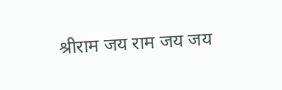श्रीराम जय राम जय जय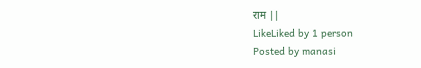राम ||
LikeLiked by 1 person
Posted by manasi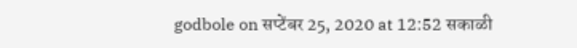godbole on सप्टेंबर 25, 2020 at 12:52 सकाळी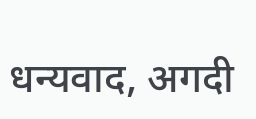धन्यवाद, अगदी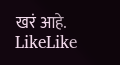खरं आहे.
LikeLike